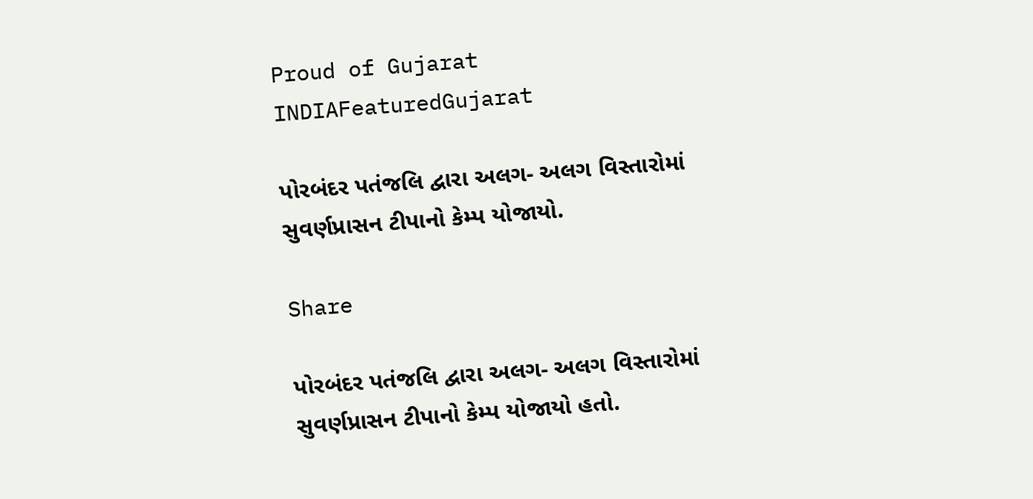Proud of Gujarat
INDIAFeaturedGujarat

પોરબંદર પતંજલિ દ્વારા અલગ- અલગ વિસ્તારોમાં સુવર્ણપ્રાસન ટીપાનો કેમ્પ યોજાયો.

Share

પોરબંદર પતંજલિ દ્વારા અલગ- અલગ વિસ્તારોમાં સુવર્ણપ્રાસન ટીપાનો કેમ્પ યોજાયો હતો.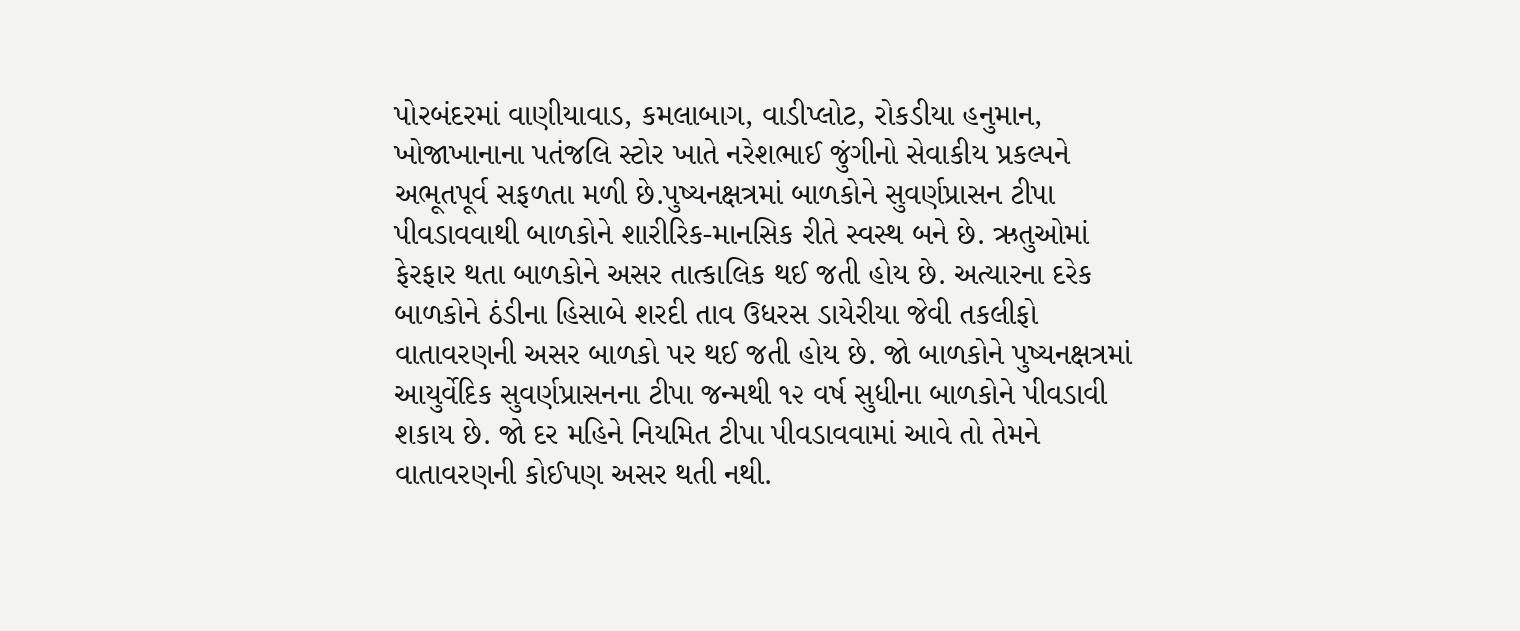પોરબંદરમાં વાણીયાવાડ, કમલાબાગ, વાડીપ્લોટ, રોકડીયા હનુમાન, ખોજાખાનાના પતંજલિ સ્ટોર ખાતે નરેશભાઈ જુંગીનો સેવાકીય પ્રકલ્પને અભૂતપૂર્વ સફળતા મળી છે.પુષ્યનક્ષત્રમાં બાળકોને સુવર્ણપ્રાસન ટીપા પીવડાવવાથી બાળકોને શારીરિક-માનસિક રીતે સ્વસ્થ બને છે. ઋતુઓમાં ફેરફાર થતા બાળકોને અસર તાત્કાલિક થઈ જતી હોય છે. અત્યારના દરેક બાળકોને ઠંડીના હિસાબે શરદી તાવ ઉધરસ ડાયેરીયા જેવી તકલીફો વાતાવરણની અસર બાળકો પર થઈ જતી હોય છે. જો બાળકોને પુષ્યનક્ષત્રમાં આયુર્વેદિક સુવર્ણપ્રાસનના ટીપા જન્મથી ૧૨ વર્ષ સુધીના બાળકોને પીવડાવી શકાય છે. જો દર મહિને નિયમિત ટીપા પીવડાવવામાં આવે તો તેમને વાતાવરણની કોઈપણ અસર થતી નથી.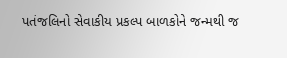પતંજલિનો સેવાકીય પ્રકલ્પ બાળકોને જન્મથી જ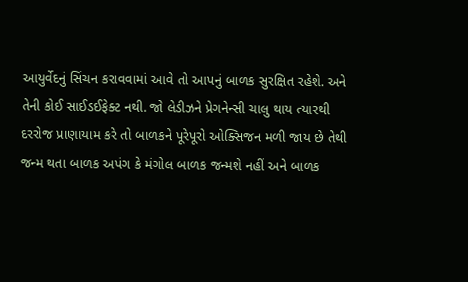આયુર્વેદનું સિંચન કરાવવામાં આવે તો આપનું બાળક સુરક્ષિત રહેશે. અને તેની કોઈ સાઈડઈફેક્ટ નથી. જો લેડીઝને પ્રેગનેન્સી ચાલુ થાય ત્યારથી દરરોજ પ્રાણાયામ કરે તો બાળકને પૂરેપૂરો ઓક્સિજન મળી જાય છે તેથી જન્મ થતા બાળક અપંગ કે મંગોલ બાળક જન્મશે નહીં અને બાળક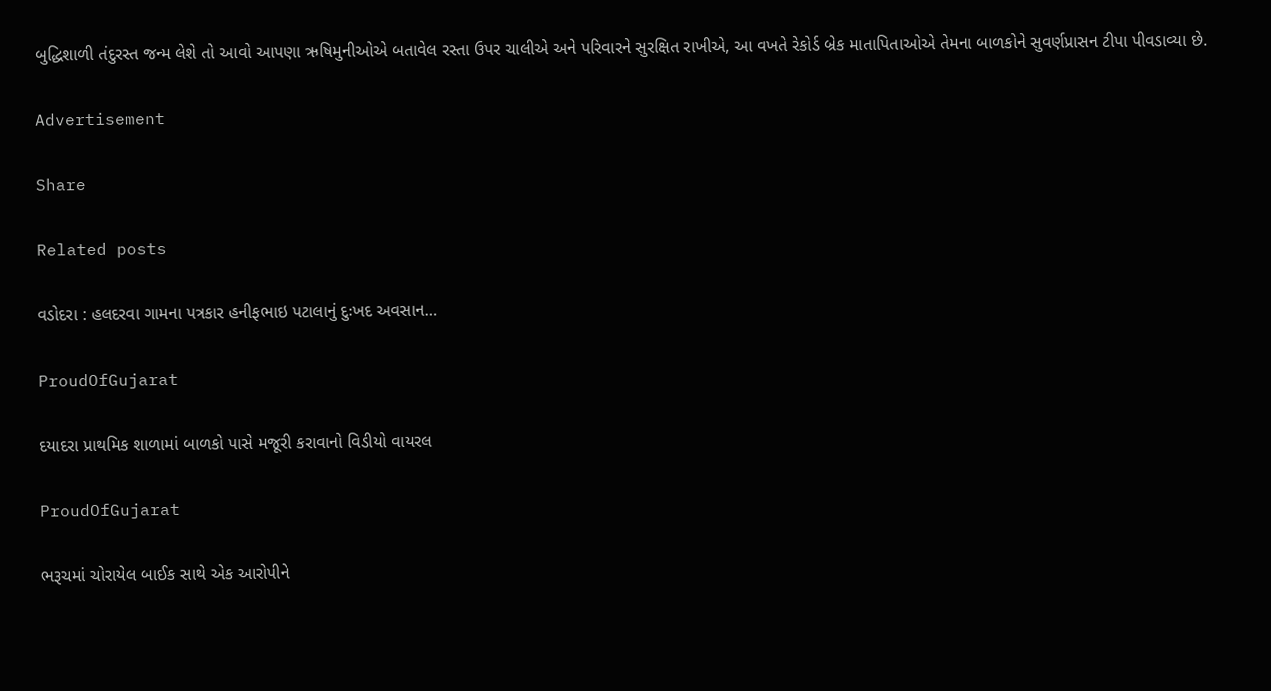બુદ્ધિશાળી તંદુરસ્ત જન્મ લેશે તો આવો આપણા ઋષિમુનીઓએ બતાવેલ રસ્તા ઉપર ચાલીએ અને પરિવારને સુરક્ષિત રાખીએ, આ વખતે રેકોર્ડ બ્રેક માતાપિતાઓએ તેમના બાળકોને સુવર્ણપ્રાસન ટીપા પીવડાવ્યા છે.

Advertisement

Share

Related posts

વડોદરા : હલદરવા ગામના પત્રકાર હનીફભાઇ પટાલાનું દુઃખદ અવસાન…

ProudOfGujarat

દયાદરા પ્રાથમિક શાળામાં બાળકો પાસે મજૂરી કરાવાનો વિડીયો વાયરલ

ProudOfGujarat

ભરૂચમાં ચોરાયેલ બાઈક સાથે એક આરોપીને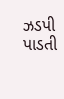ઝડપી પાડતી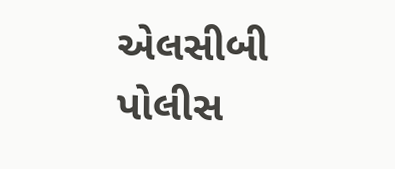એલસીબી પોલીસ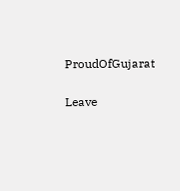ProudOfGujarat

Leave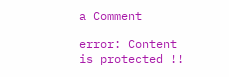a Comment

error: Content is protected !!